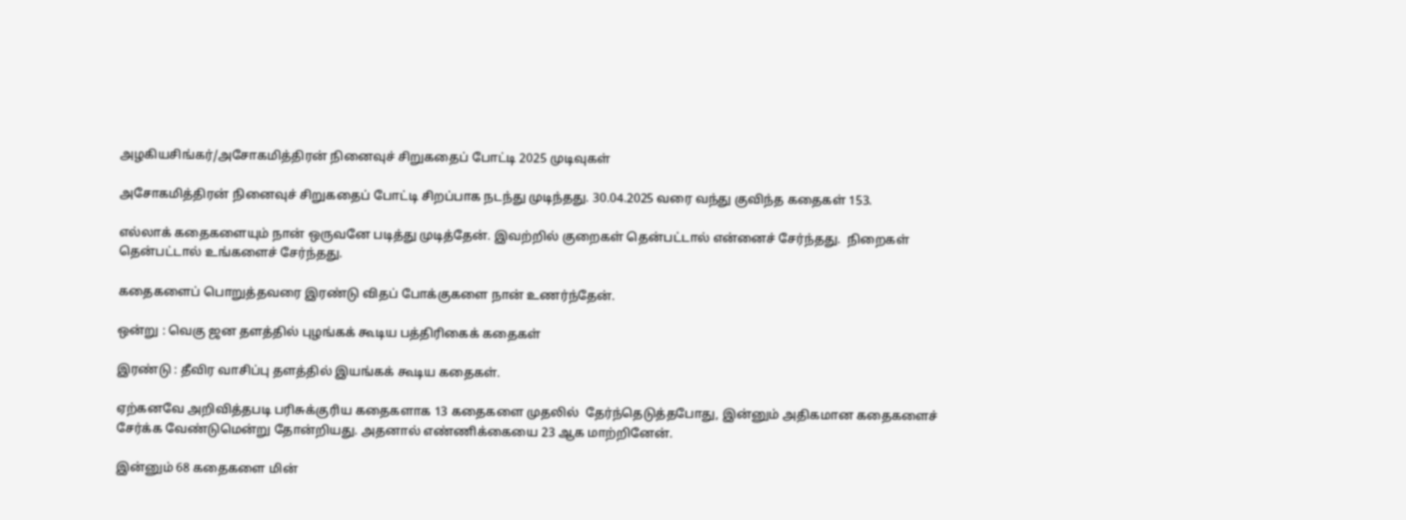அழகியசிங்கர்/அசோகமித்திரன் நினைவுச் சிறுகதைப் போட்டி 2025 முடிவுகள்

அசோகமித்திரன் நினைவுச் சிறுகதைப் போட்டி சிறப்பாக நடந்து முடிந்தது. 30.04.2025 வரை வந்து குவிந்த கதைகள் 153.

எல்லாக் கதைகளையும் நான் ஒருவனே படித்து முடித்தேன். இவற்றில் குறைகள் தென்பட்டால் என்னைச் சேர்ந்தது.  நிறைகள் தென்பட்டால் உங்களைச் சேர்ந்தது.

கதைகளைப் பொறுத்தவரை இரண்டு விதப் போக்குகளை நான் உணர்ந்தேன்.

ஒன்று : வெகு ஜன தளத்தில் புழங்கக் கூடிய பத்திரிகைக் கதைகள்

இரண்டு : தீவிர வாசிப்பு தளத்தில் இயங்கக் கூடிய கதைகள்.

ஏற்கனவே அறிவித்தபடி பரிசுக்குரிய கதைகளாக 13 கதைகளை முதலில்  தேர்ந்தெடுத்தபோது, இன்னும் அதிகமான கதைகளைச் சேர்க்க வேண்டுமென்று தோன்றியது. அதனால் எண்ணிக்கையை 23 ஆக மாற்றினேன்.

இன்னும் 68 கதைகளை மின்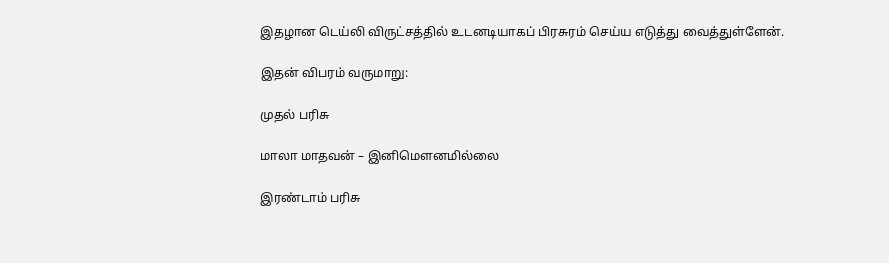இதழான டெய்லி விருட்சத்தில் உடனடியாகப் பிரசுரம் செய்ய எடுத்து வைத்துள்ளேன்.

இதன் விபரம் வருமாறு:

முதல் பரிசு

மாலா மாதவன் – இனிமௌனமில்லை

இரண்டாம் பரிசு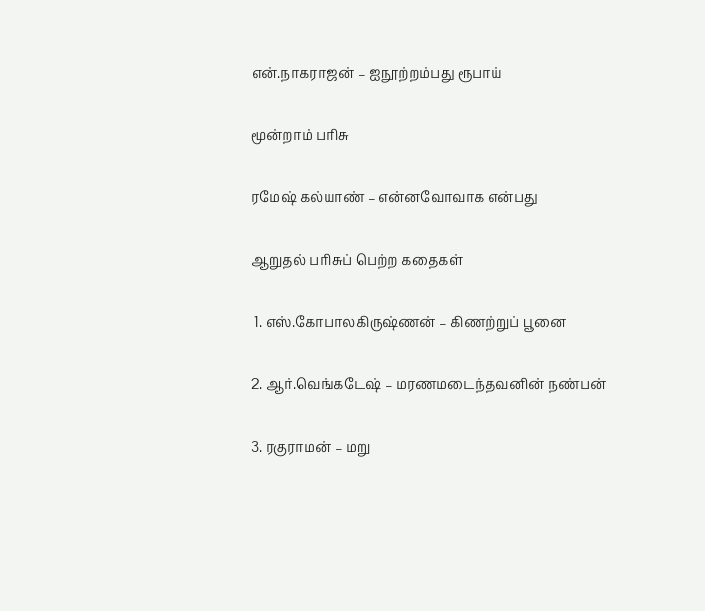என்.நாகராஜன் – ஐநூற்றம்பது ரூபாய்

மூன்றாம் பரிசு

ரமேஷ் கல்யாண் – என்னவோவாக என்பது

ஆறுதல் பரிசுப் பெற்ற கதைகள்

 1. எஸ்.கோபாலகிருஷ்ணன் – கிணற்றுப் பூனை

2. ஆர்.வெங்கடேஷ் – மரணமடைந்தவனின் நண்பன்

3. ரகுராமன் – மறு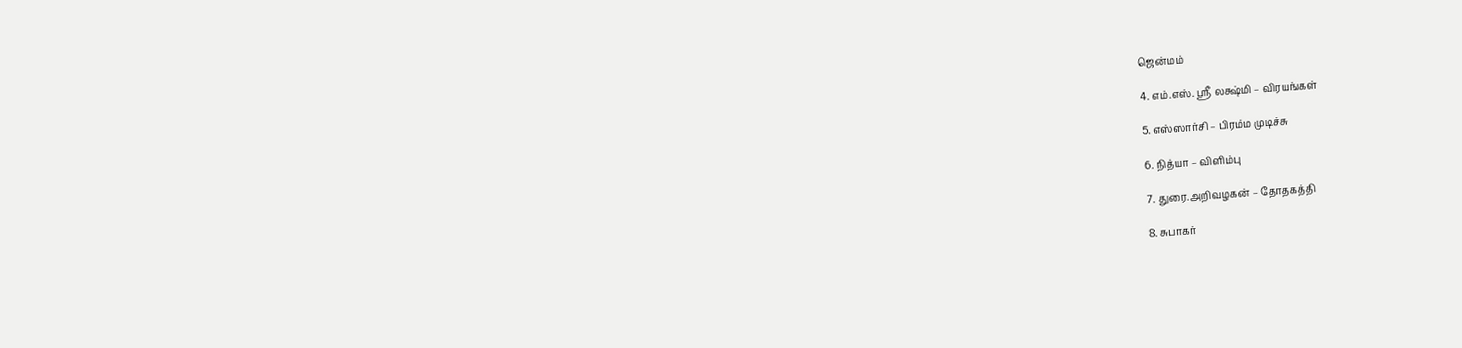ஜென்மம்

4. எம்.எஸ். ஸ்ரீ லக்ஷ்மி – விரயங்கள்

5. எஸ்ஸார்சி – பிரம்ம முடிச்சு

6. நித்யா – விளிம்பு

7. துரை.அறிவழகன் – தோதகத்தி

8. சுபாகர்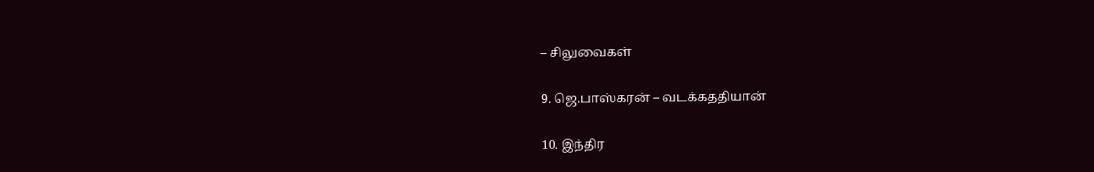– சிலுவைகள்

9. ஜெ.பாஸ்கரன் – வடக்கததியான்

10. இந்திர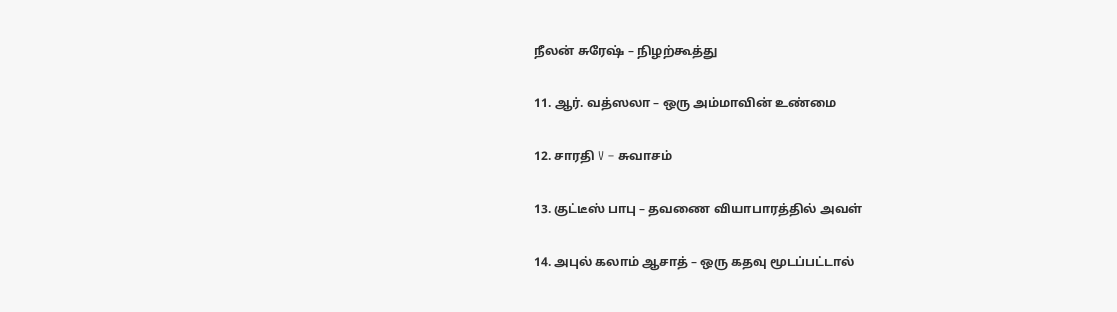நீலன் சுரேஷ் – நிழற்கூத்து

11. ஆர். வத்ஸலா – ஒரு அம்மாவின் உண்மை

12. சாரதி V – சுவாசம்

13. குட்டீஸ் பாபு – தவணை வியாபாரத்தில் அவள்

14. அபுல் கலாம் ஆசாத் – ஒரு கதவு மூடப்பட்டால்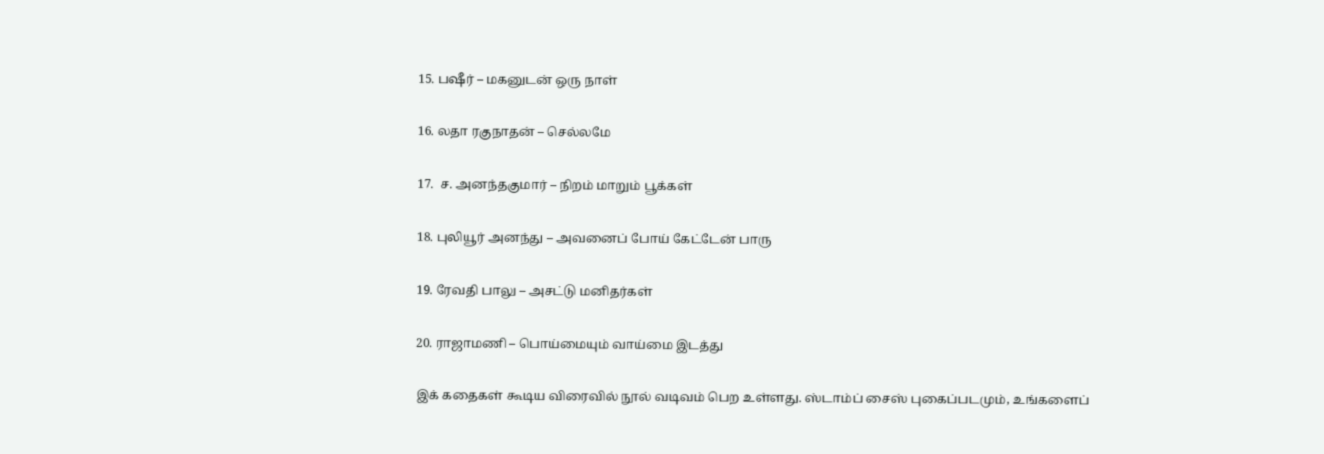15. பஷீர் – மகனுடன் ஒரு நாள்

16. லதா ரகுநாதன் – செல்லமே

17.  ச. அனந்தகுமார் – நிறம் மாறும் பூக்கள்

18. புலியூர் அனந்து – அவனைப் போய் கேட்டேன் பாரு

19. ரேவதி பாலு – அசட்டு மனிதர்கள்

20. ராஜாமணி – பொய்மையும் வாய்மை இடத்து

இக் கதைகள் கூடிய விரைவில் நூல் வடிவம் பெற உள்ளது. ஸ்டாம்ப் சைஸ் புகைப்படமும், உங்களைப்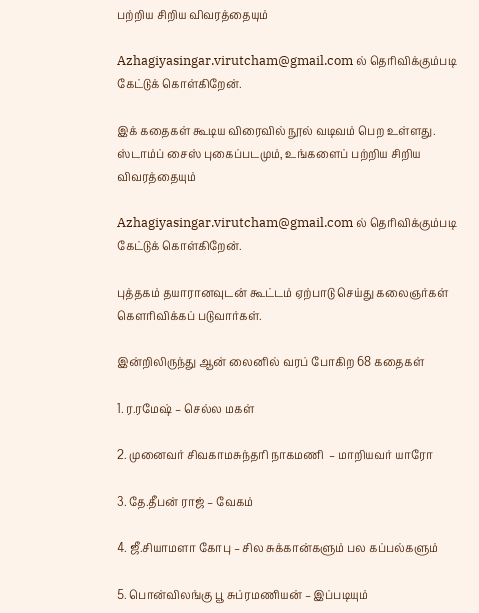பற்றிய சிறிய விவரத்தையும்

Azhagiyasingar.virutcham@gmail.com ல் தெரிவிக்கும்படி கேட்டுக் கொள்கிறேன்.

இக் கதைகள் கூடிய விரைவில் நூல் வடிவம் பெற உள்ளது. ஸ்டாம்ப் சைஸ் புகைப்படமும், உங்களைப் பற்றிய சிறிய விவரத்தையும்

Azhagiyasingar.virutcham@gmail.com ல் தெரிவிக்கும்படி கேட்டுக் கொள்கிறேன்.

புத்தகம் தயாரானவுடன் கூட்டம் ஏற்பாடு செய்து கலைஞர்கள் கௌரிவிக்கப் படுவார்கள்.

இன்றிலிருந்து ஆன் லைனில் வரப் போகிற 68 கதைகள்

1. ர.ரமேஷ் – செல்ல மகள்

2. முனைவர் சிவகாமசுந்தரி நாகமணி  – மாறியவர் யாரோ

3. தே.தீபன் ராஜ் – வேகம்

4. ஜீ.சியாமளா கோபு – சில சுக்கான்களும் பல கப்பல்களும்

5. பொன்விலங்கு பூ சுப்ரமணியன் – இப்படியும்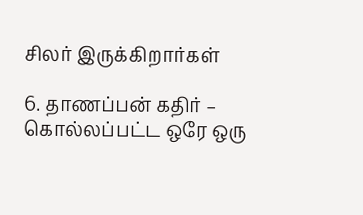சிலர் இருக்கிறார்கள்

6. தாணப்பன் கதிர் – கொல்லப்பட்ட ஒரே ஒரு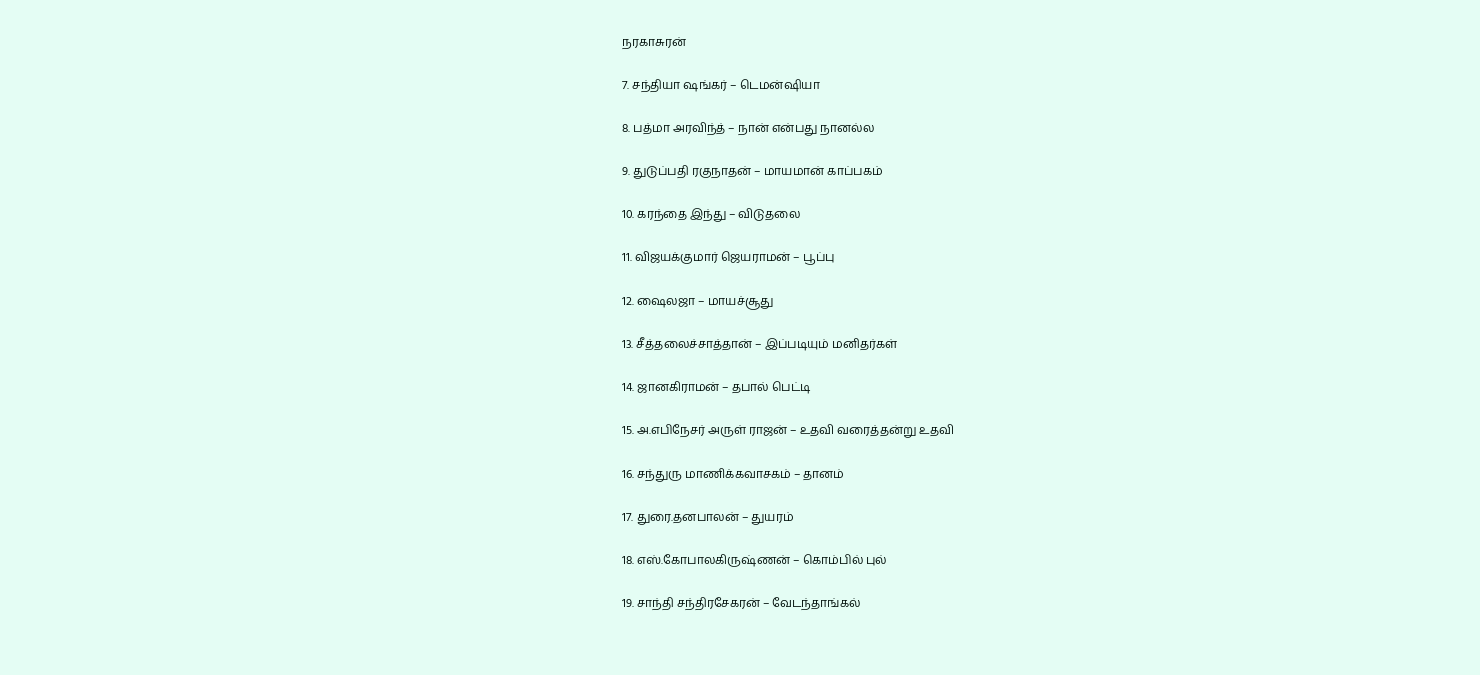நரகாசுரன்

7. சந்தியா ஷங்கர் – டெமன்ஷியா

8. பத்மா அரவிந்த் – நான் என்பது நானல்ல

9. துடுப்பதி ரகுநாதன் – மாயமான் காப்பகம்

10. கரந்தை இந்து – விடுதலை

11. விஜயக்குமார் ஜெயராமன் – பூப்பு

12. ஷைலஜா – மாயச்சூது

13. சீத்தலைச்சாத்தான் – இப்படியும் மனிதர்கள்

14. ஜானகிராமன் – தபால் பெட்டி

15. அ.எபிநேசர் அருள் ராஜன் – உதவி வரைத்தன்று உதவி

16. சந்துரு மாணிக்கவாசகம் – தானம்

17. துரை.தனபாலன் – துயரம்

18. எஸ்.கோபாலகிருஷ்ணன் – கொம்பில் புல்

19. சாந்தி சந்திரசேகரன் – வேடந்தாங்கல்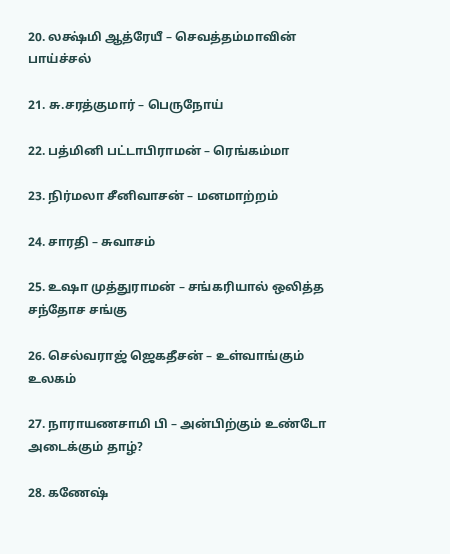20. லக்ஷ்மி ஆத்ரேயீ – செவத்தம்மாவின் பாய்ச்சல்

21. சு.சரத்குமார் – பெருநோய்

22. பத்மினி பட்டாபிராமன் – ரெங்கம்மா

23. நிர்மலா சீனிவாசன் – மனமாற்றம்

24. சாரதி – சுவாசம்

25. உஷா முத்துராமன் – சங்கரியால் ஒலித்த சந்தோச சங்கு

26. செல்வராஜ் ஜெகதீசன் – உள்வாங்கும் உலகம்

27. நாராயணசாமி பி – அன்பிற்கும் உண்டோ அடைக்கும் தாழ்?

28. கணேஷ்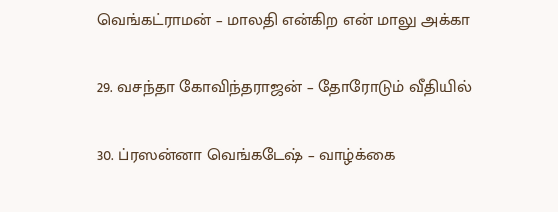வெங்கட்ராமன் – மாலதி என்கிற என் மாலு அக்கா

29. வசந்தா கோவிந்தராஜன் – தோரோடும் வீதியில்

30. ப்ரஸன்னா வெங்கடேஷ் – வாழ்க்கை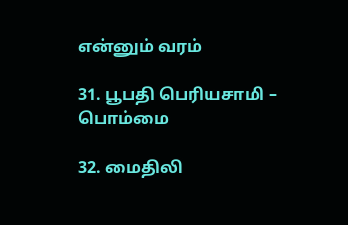என்னும் வரம்

31. பூபதி பெரியசாமி – பொம்மை

32. மைதிலி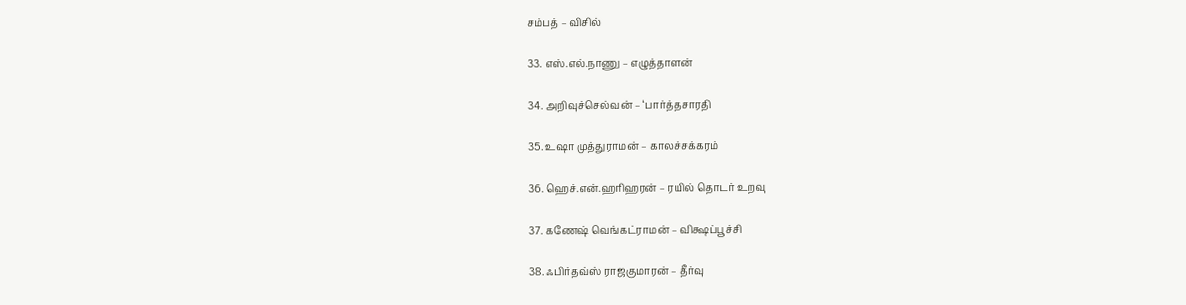சம்பத் – விசில்

33. எஸ்.எல்.நாணு – எழுத்தாளன்

34. அறிவுச்செல்வன் – ‘பார்த்தசாரதி

35. உஷா முத்துராமன் – காலச்சக்கரம்

36. ஹெச்.என்.ஹரிஹரன் – ரயில் தொடர் உறவு

37. கணேஷ் வெங்கட்ராமன் – விக்ஷப்பூச்சி

38. ஃபிர்தவ்ஸ் ராஜகுமாரன் – தீர்வு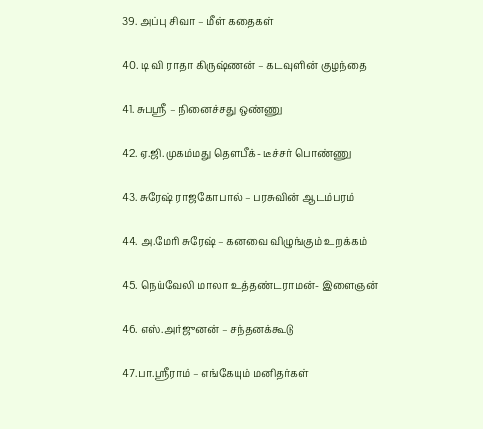39. அப்பு சிவா – மீள் கதைகள்

40. டி வி ராதா கிருஷ்ணன் – கடவுளின் குழந்தை

41. சுபஸ்ரீ – நினைச்சது ஒண்ணு

42. ஏ.ஜி.முகம்மது தௌபீக்- டீச்சர் பொண்ணு

43. சுரேஷ் ராஜகோபால் – பரசுவின் ஆடம்பரம்

44. அ.மேரி சுரேஷ் – கனவை விழுங்கும் உறக்கம்

45. நெய்வேலி மாலா உத்தண்டராமன்- இளைஞன்

46. எஸ்.அர்ஜுனன் – சந்தனக்கூடு

47.பா.ஸ்ரீராம் – எங்கேயும் மனிதர்கள்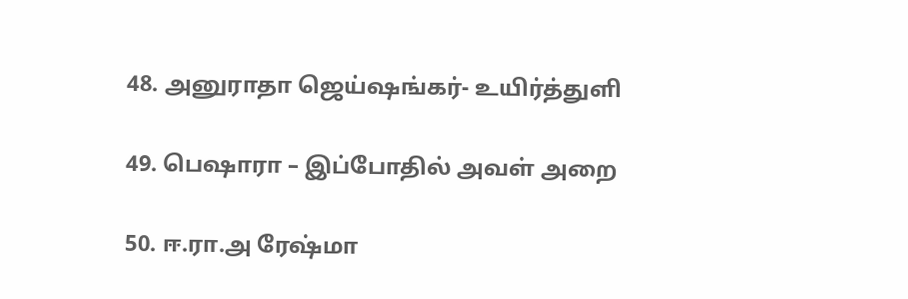48. அனுராதா ஜெய்ஷங்கர்- உயிர்த்துளி

49. பெஷாரா – இப்போதில் அவள் அறை

50. ஈ.ரா.அ ரேஷ்மா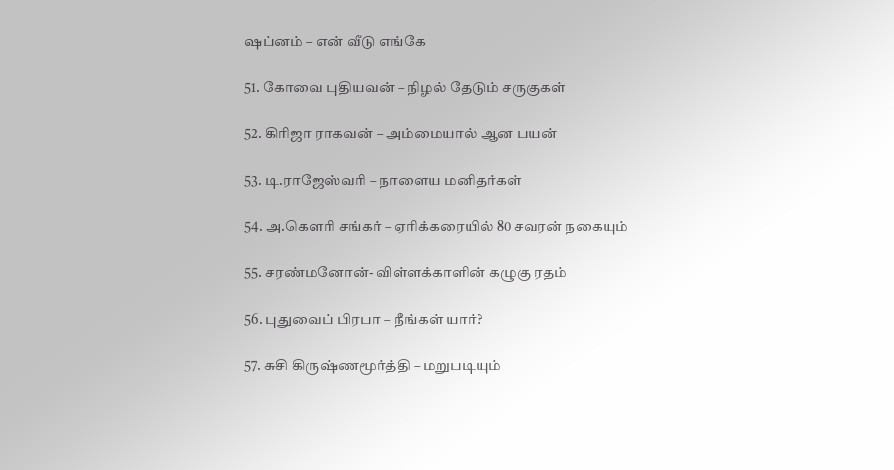ஷப்னம் – என் வீடு எங்கே

51. கோவை புதியவன் – நிழல் தேடும் சருகுகள்

52. கிரிஜா ராகவன் – அம்மையால் ஆன பயன்

53. டி.ராஜேஸ்வரி – நாளைய மனிதர்கள்

54. அ.கௌரி சங்கர் – ஏரிக்கரையில் 80 சவரன் நகையும்

55. சரண்மனோன்- விள்ளக்காளின் கழுகு ரதம்

56. புதுவைப் பிரபா – நீங்கள் யார்?

57. சுசி கிருஷ்ணமூர்த்தி – மறுபடியும்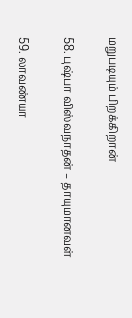மறுபடியும் பிறக்கிறான்

58. புஷ்பா விஸ்வநாதன் – தாயுமானவள்

59. லாவண்யா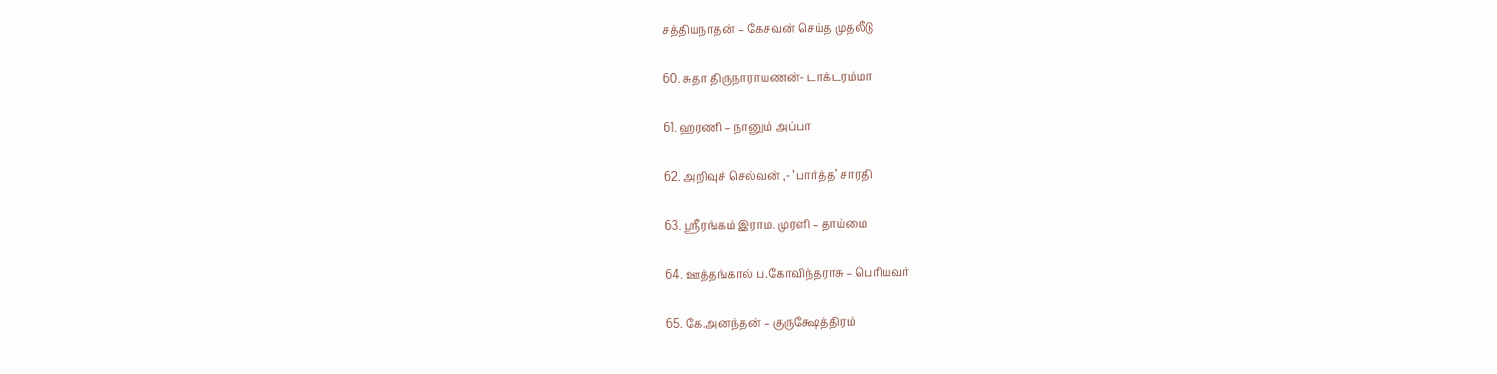சத்தியநாதன் – கேசவன் செய்த முதலீடு

60. சுதா திருநாராயணன்- டாக்டரம்மா

61. ஹரணி – நானும் அப்பா

62. அறிவுச் செல்வன் ,- ‘பார்த்த’ சாரதி

63. ஸ்ரீரங்கம் இராம. முரளி – தாய்மை

64. ஊத்தங்கால் ப.கோவிந்தராசு – பெரியவர்

65. கே.அனந்தன் – குருக்ஷேத்திரம்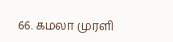66. கமலா முரளி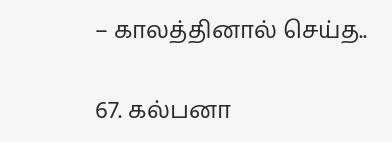– காலத்தினால் செய்த..

67. கல்பனா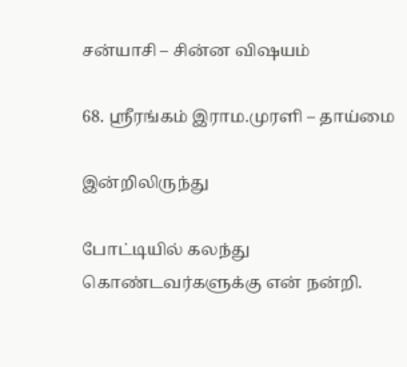சன்யாசி – சின்ன விஷயம்

68. ஸ்ரீரங்கம் இராம.முரளி – தாய்மை

இன்றிலிருந்து

போட்டியில் கலந்து கொண்டவர்களுக்கு என் நன்றி.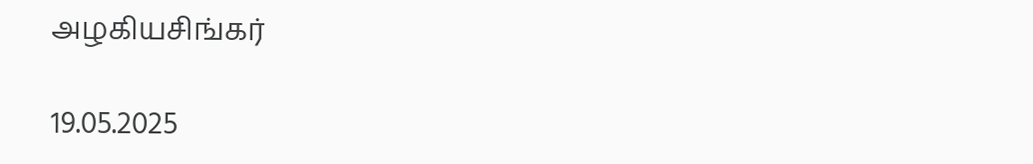அழகியசிங்கர்

19.05.2025